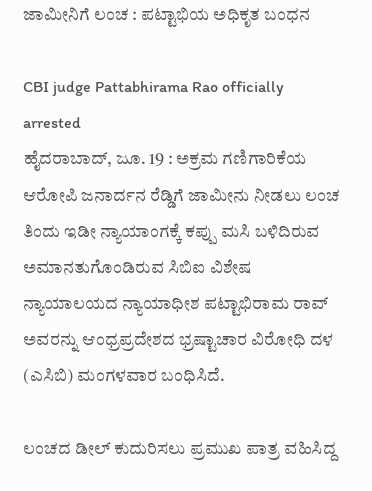ಜಾಮೀನಿಗೆ ಲಂಚ : ಪಟ್ಟಾಭಿಯ ಅಧಿಕೃತ ಬಂಧನ

CBI judge Pattabhirama Rao officially arrested
ಹೈದರಾಬಾದ್, ಜೂ. 19 : ಅಕ್ರಮ ಗಣಿಗಾರಿಕೆಯ ಆರೋಪಿ ಜನಾರ್ದನ ರೆಡ್ಡಿಗೆ ಜಾಮೀನು ನೀಡಲು ಲಂಚ ತಿಂದು ಇಡೀ ನ್ಯಾಯಾಂಗಕ್ಕೆ ಕಪ್ಪು ಮಸಿ ಬಳಿದಿರುವ ಅಮಾನತುಗೊಂಡಿರುವ ಸಿಬಿಐ ವಿಶೇಷ ನ್ಯಾಯಾಲಯದ ನ್ಯಾಯಾಧೀಶ ಪಟ್ಟಾಭಿರಾಮ ರಾವ್ ಅವರನ್ನು ಆಂಧ್ರಪ್ರದೇಶದ ಭ್ರಷ್ಟಾಚಾರ ವಿರೋಧಿ ದಳ (ಎಸಿಬಿ) ಮಂಗಳವಾರ ಬಂಧಿಸಿದೆ.

ಲಂಚದ ಡೀಲ್ ಕುದುರಿಸಲು ಪ್ರಮುಖ ಪಾತ್ರ ವಹಿಸಿದ್ದ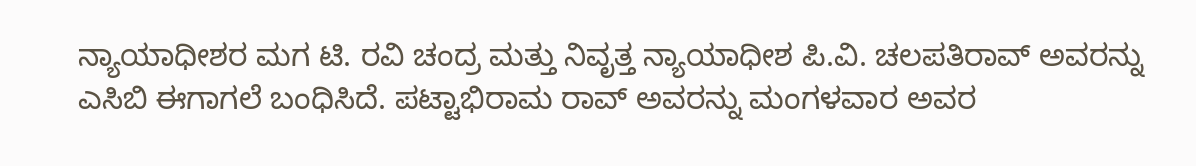ನ್ಯಾಯಾಧೀಶರ ಮಗ ಟಿ. ರವಿ ಚಂದ್ರ ಮತ್ತು ನಿವೃತ್ತ ನ್ಯಾಯಾಧೀಶ ಪಿ.ವಿ. ಚಲಪತಿರಾವ್ ಅವರನ್ನು ಎಸಿಬಿ ಈಗಾಗಲೆ ಬಂಧಿಸಿದೆ. ಪಟ್ಟಾಭಿರಾಮ ರಾವ್ ಅವರನ್ನು ಮಂಗಳವಾರ ಅವರ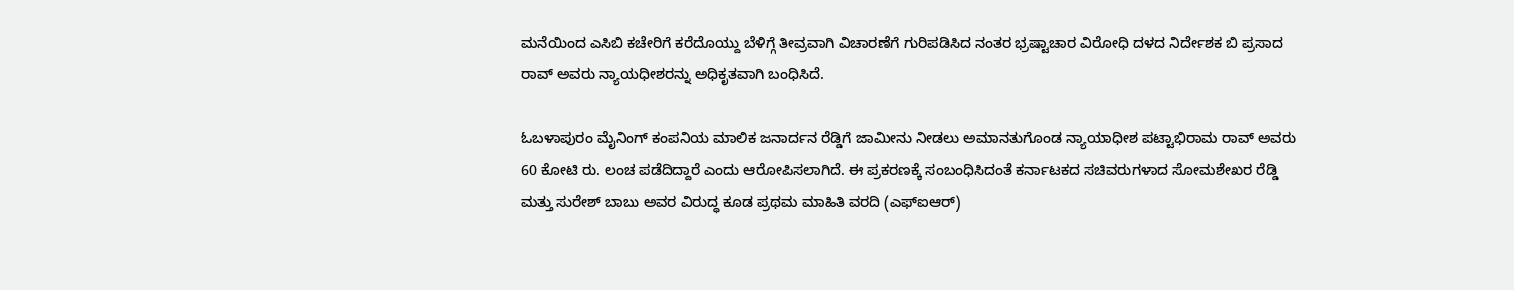ಮನೆಯಿಂದ ಎಸಿಬಿ ಕಚೇರಿಗೆ ಕರೆದೊಯ್ದು ಬೆಳಿಗ್ಗೆ ತೀವ್ರವಾಗಿ ವಿಚಾರಣೆಗೆ ಗುರಿಪಡಿಸಿದ ನಂತರ ಭ್ರಷ್ಟಾಚಾರ ವಿರೋಧಿ ದಳದ ನಿರ್ದೇಶಕ ಬಿ ಪ್ರಸಾದ ರಾವ್ ಅವರು ನ್ಯಾಯಧೀಶರನ್ನು ಅಧಿಕೃತವಾಗಿ ಬಂಧಿಸಿದೆ.

ಓಬಳಾಪುರಂ ಮೈನಿಂಗ್ ಕಂಪನಿಯ ಮಾಲಿಕ ಜನಾರ್ದನ ರೆಡ್ಡಿಗೆ ಜಾಮೀನು ನೀಡಲು ಅಮಾನತುಗೊಂಡ ನ್ಯಾಯಾಧೀಶ ಪಟ್ಟಾಭಿರಾಮ ರಾವ್ ಅವರು 60 ಕೋಟಿ ರು. ಲಂಚ ಪಡೆದಿದ್ದಾರೆ ಎಂದು ಆರೋಪಿಸಲಾಗಿದೆ. ಈ ಪ್ರಕರಣಕ್ಕೆ ಸಂಬಂಧಿಸಿದಂತೆ ಕರ್ನಾಟಕದ ಸಚಿವರುಗಳಾದ ಸೋಮಶೇಖರ ರೆಡ್ಡಿ ಮತ್ತು ಸುರೇಶ್ ಬಾಬು ಅವರ ವಿರುದ್ಧ ಕೂಡ ಪ್ರಥಮ ಮಾಹಿತಿ ವರದಿ (ಎಫ್ಐಆರ್)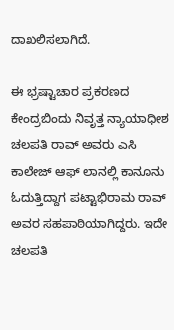ದಾಖಲಿಸಲಾಗಿದೆ.

ಈ ಭ್ರಷ್ಟಾಚಾರ ಪ್ರಕರಣದ ಕೇಂದ್ರಬಿಂದು ನಿವೃತ್ತ ನ್ಯಾಯಾಧೀಶ ಚಲಪತಿ ರಾವ್ ಅವರು ಎಸಿ ಕಾಲೇಜ್ ಆಫ್ ಲಾನಲ್ಲಿ ಕಾನೂನು ಓದುತ್ತಿದ್ದಾಗ ಪಟ್ಟಾಭಿರಾಮ ರಾವ್ ಅವರ ಸಹಪಾಠಿಯಾಗಿದ್ದರು. ಇದೇ ಚಲಪತಿ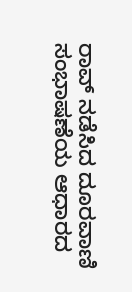ರಾವ್ ನಡೆಸಿದ ದೂರವಾಣಿ ಸಂಭಾಷಣೆಯ ಆಧಾರದ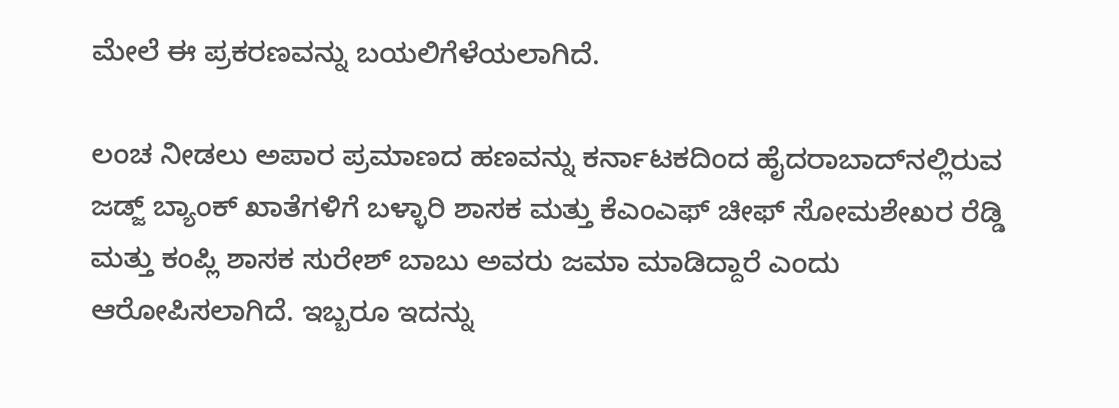ಮೇಲೆ ಈ ಪ್ರಕರಣವನ್ನು ಬಯಲಿಗೆಳೆಯಲಾಗಿದೆ.

ಲಂಚ ನೀಡಲು ಅಪಾರ ಪ್ರಮಾಣದ ಹಣವನ್ನು ಕರ್ನಾಟಕದಿಂದ ಹೈದರಾಬಾದ್‌ನಲ್ಲಿರುವ ಜಡ್ಜ್ ಬ್ಯಾಂಕ್ ಖಾತೆಗಳಿಗೆ ಬಳ್ಳಾರಿ ಶಾಸಕ ಮತ್ತು ಕೆಎಂಎಫ್ ಚೀಫ್ ಸೋಮಶೇಖರ ರೆಡ್ಡಿ ಮತ್ತು ಕಂಪ್ಲಿ ಶಾಸಕ ಸುರೇಶ್ ಬಾಬು ಅವರು ಜಮಾ ಮಾಡಿದ್ದಾರೆ ಎಂದು ಆರೋಪಿಸಲಾಗಿದೆ. ಇಬ್ಬರೂ ಇದನ್ನು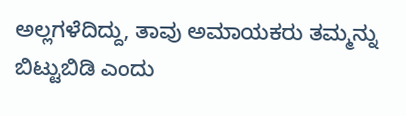ಅಲ್ಲಗಳೆದಿದ್ದು, ತಾವು ಅಮಾಯಕರು ತಮ್ಮನ್ನು ಬಿಟ್ಟುಬಿಡಿ ಎಂದು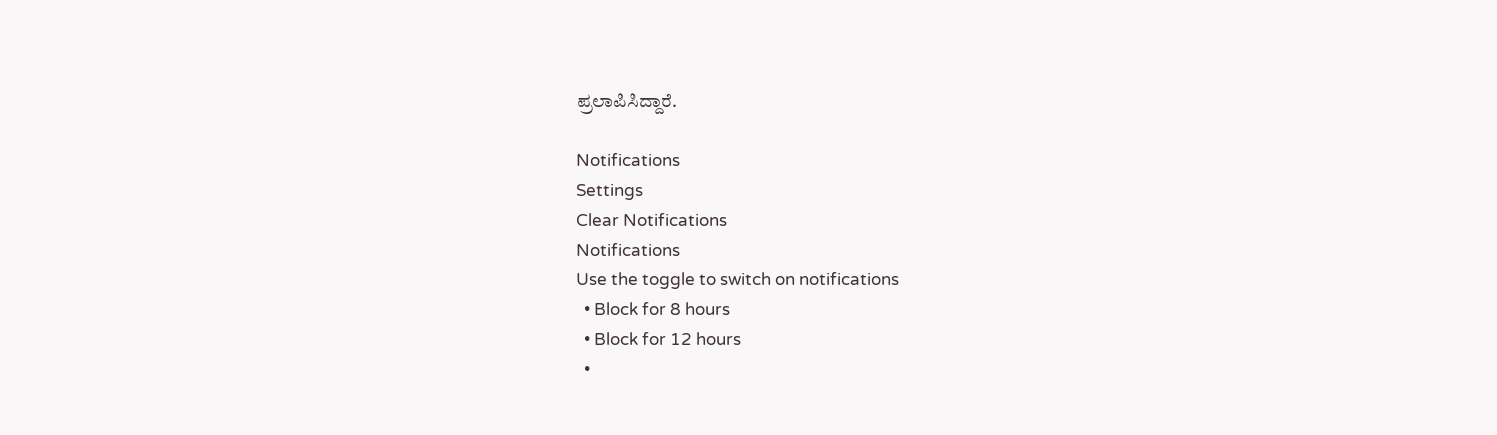ಪ್ರಲಾಪಿಸಿದ್ದಾರೆ.

Notifications
Settings
Clear Notifications
Notifications
Use the toggle to switch on notifications
  • Block for 8 hours
  • Block for 12 hours
  •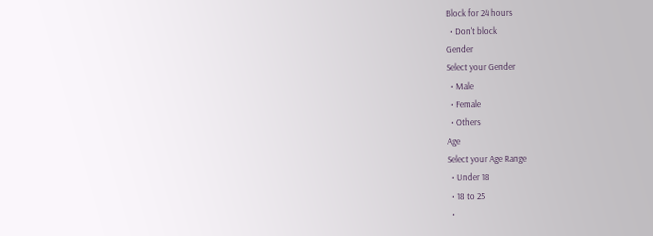Block for 24 hours
  • Don't block
Gender
Select your Gender
  • Male
  • Female
  • Others
Age
Select your Age Range
  • Under 18
  • 18 to 25
  •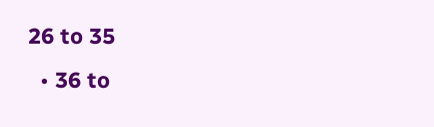26 to 35
  • 36 to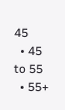45
  • 45 to 55
  • 55+